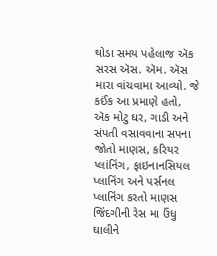થોડા સમય પહેલાજ ઍક સરસ ઍસ. ઍમ. ઍસ મારા વાંચવામા આવ્યો. જે કઈંક આ પ્રમાણે હતો,
ઍક મોટુ ઘર, ગાડી અને સંપતી વસાવવાના સપના જોતો માણસ, કરિયર પ્લાંનિંગ, ફાઇનાનસિયલ પ્લાનિંગ અને પર્સનલ પ્લાનિંગ કરતો માણસ જિંદગીની રેસ મા ઉંધુ ઘાલીને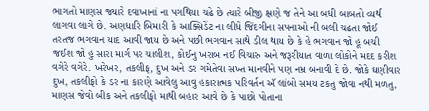ભાગતો માણસ જ્યારે દવાખાનાં ના પગથિયા ચઢે છે ત્યારે બીજી ક્ષણે જ તેને આ બધી બાબતો વ્યર્થ લાગવા લાગે છે. અણધારિ બિમારી કે આક્સિડેંટ ના લીધે જિંદગીના સપનાઓ ની બલી ચઢતા જોઈ તરતજ ભગવાન યાદ આવી જાય છે અને પછી ભગવાન સાથે ડીલ થાય છે કે હે ભગવાન જો હૂ બચી જઈશ જો હુ સારા માર્ગ પર ચાલીશ, કોઈનુ ખરાબ નઈ વિચારુ અને જરૂરીયાત વાળા લોકોને મદદ કરીશ વગેરે વગેરે. ખરેખર, તકલીફ, દુખ અને ડર ગમેતેવા સખ્ત માનવીને પણ નમ્ર બનાવી દે છે. જોકે ઘણીવાર દુખ, તકલીફો કે ડર ના કારણે આવેલુ આવુ હકારાત્મક પરિવર્તન ઍ લાંબો સમય ટકતુ જોવા નથી મળતુ, માણસ જેવો બીક અને તકલીફો માથી બહાર આવે છે કે પાછો પોતાના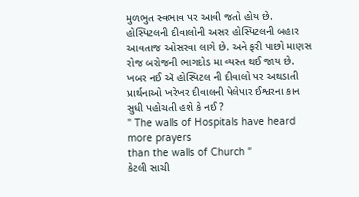મુળભુત સ્વભાવ પર આવી જતો હોય છે. હોસ્પિટલની દીવાલોની અસર હોસ્પિટલની બહાર આવતાજ ઓસરવા લાગે છે. અને ફરી પાછો માણસ રોજ બરોજની ભાગદોડ મા વ્યસ્ત થઈ જાય છે. ખબર નઈ ઍ હોસ્પિટલ ની દીવાલો પર અથડાતી પ્રાર્થનાઓ ખરેખર દીવાલની પેલેપાર ઈશ્વરના કાન સુધી પહોચતી હશે કે નઈ ?
" The walls of Hospitals have heard more prayers
than the walls of Church "
કેટલી સાચી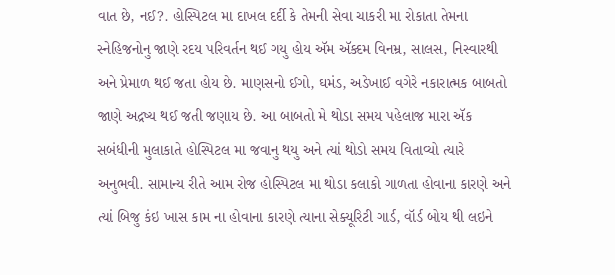વાત છે, નઈ?. હોસ્પિટલ મા દાખલ દર્દી કે તેમની સેવા ચાકરી મા રોકાતા તેમના સ્નેહિજનોનુ જાણે રદય પરિવર્તન થઈ ગયુ હોય ઍમ ઍક્દમ વિનમ્ર, સાલસ, નિસ્વારથી અને પ્રેમાળ થઈ જતા હોય છે. માણસનો ઈગો, ઘમંડ, અડેખાઈ વગેરે નકારાત્મક બાબતો જાણે અદ્રષ્ય થઈ જતી જણાય છે. આ બાબતો મે થોડા સમય પહેલાજ મારા ઍક સબંધીની મુલાકાતે હોસ્પિટલ મા જવાનુ થયુ અને ત્યાં થોડો સમય વિતાવ્યો ત્યારે અનુભવી. સામાન્ય રીતે આમ રોજ હોસ્પિટલ મા થોડા કલાકો ગાળતા હોવાના કારણે અને ત્યાં બિજુ કંઇ ખાસ કામ ના હોવાના કારણે ત્યાના સેક્યૂરિટી ગાર્ડ, વૉર્ડ બોય થી લઇને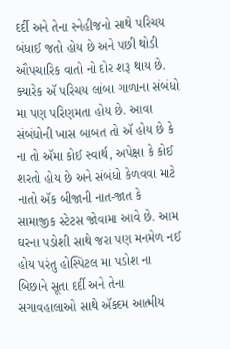દર્દી અને તેના સ્નેહીજનો સાથે પરિચય બંધાઈ જતો હોય છે અને પછી થોડી ઔપચારિક વાતો નો દોર શરૂ થાય છે. ક્યારેક ઍ પરિચય લાંબા ગાળાના સંબંધો મા પણ પરિણમતા હોય છે. આવા સંબંધોની ખાસ બાબત તો ઍ હોય છે કે ના તો ઍમા કોઈ સ્વાર્થ, અપેક્ષા કે કોઈ શરતો હોય છે અને સંબંધો કેળવવા માટે નાતો ઍક બીજાની નાત-જાત કે સામાજીક સ્ટેટસ જોવામા આવે છે. આમ ઘરના પડોશી સાથે જરા પણ મનમેળ નઈ હોય પરંતુ હોસ્પિટલ મા પડોશ ના બિછાને સૂતા દર્દી અને તેના સગાવહાલાઓ સાથે ઍક્દમ આત્મીય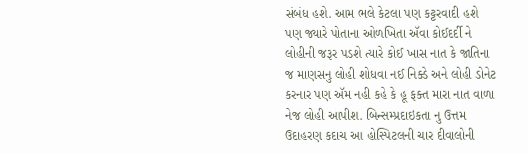સંબંધ હશે. આમ ભલે કેટલા પણ કટ્ટરવાદી હશે પણ જ્યારે પોતાના ઓળખિતા ઍવા કોઈદર્દી ને લોહીની જરૂર પડશે ત્યારે કોઈ ખાસ નાત કે જાતિના જ માણસનુ લોહી શોધવા નઈ નિક્ડે અને લોહી ડોનેટ કરનાર પણ ઍમ નહી કહે કે હૂ ફક્ત મારા નાત વાળા નેજ લોહી આપીશ. બિન્સમ્પ્રદાઇકતા નુ ઉત્તમ ઉદાહરણ કદાચ આ હોસ્પિટલની ચાર દીવાલોની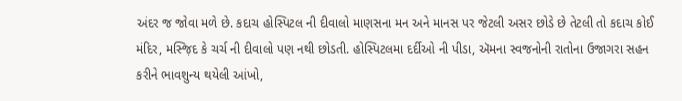અંદર જ જોવા મળે છે. કદાચ હોસ્પિટલ ની દીવાલો માણસના મન અને માનસ પર જેટલી અસર છોડે છે તેટલી તો કદાચ કોઈ મંદિર, મસ્જ઼િદ કે ચર્ચ ની દીવાલો પણ નથી છોડતી. હોસ્પિટલમા દર્દીઓ ની પીડા, ઍમના સ્વજનોની રાતોના ઉજાગરા સહન કરીને ભાવશુન્ય થયેલી આંખો,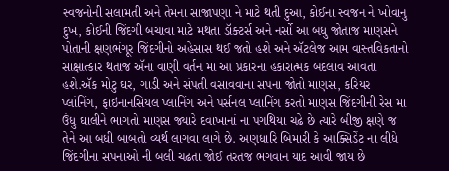સ્વજનોની સલામતી અને તેમના સાજાપણા ને માટે થતી દુઆ, કોઈના સ્વજન ને ખોવાનુ દુખ, કોઈની જિંદગી બચાવા માટે મથતા ડૉક્ટર્સ અને નર્સો આ બધુ જોતાજ માણસને પોતાની ક્ષણભંગૂર જિંદગીનો અહેસાસ થઈ જતો હશે અને ઍટલેજ આમ વાસ્તવિકતાનો સાક્ષાત્કાર થતાજ ઍના વાણી વર્તન મા આ પ્રકારના હકારાત્મક બદલાવ આવતા હશે.ઍક મોટુ ઘર, ગાડી અને સંપતી વસાવવાના સપના જોતો માણસ, કરિયર પ્લાંનિંગ, ફાઇનાનસિયલ પ્લાનિંગ અને પર્સનલ પ્લાનિંગ કરતો માણસ જિંદગીની રેસ મા ઉંધુ ઘાલીને ભાગતો માણસ જ્યારે દવાખાનાં ના પગથિયા ચઢે છે ત્યારે બીજી ક્ષણે જ તેને આ બધી બાબતો વ્યર્થ લાગવા લાગે છે. અણધારિ બિમારી કે આક્સિડેંટ ના લીધે જિંદગીના સપનાઓ ની બલી ચઢતા જોઈ તરતજ ભગવાન યાદ આવી જાય છે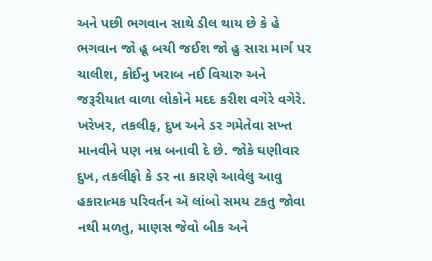અને પછી ભગવાન સાથે ડીલ થાય છે કે હે ભગવાન જો હૂ બચી જઈશ જો હુ સારા માર્ગ પર ચાલીશ, કોઈનુ ખરાબ નઈ વિચારુ અને જરૂરીયાત વાળા લોકોને મદદ કરીશ વગેરે વગેરે. ખરેખર, તકલીફ, દુખ અને ડર ગમેતેવા સખ્ત માનવીને પણ નમ્ર બનાવી દે છે. જોકે ઘણીવાર દુખ, તકલીફો કે ડર ના કારણે આવેલુ આવુ હકારાત્મક પરિવર્તન ઍ લાંબો સમય ટકતુ જોવા નથી મળતુ, માણસ જેવો બીક અને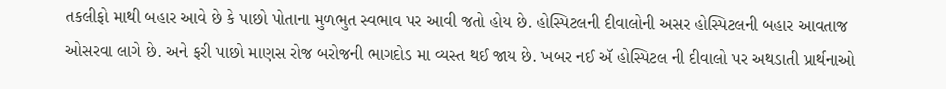તકલીફો માથી બહાર આવે છે કે પાછો પોતાના મુળભુત સ્વભાવ પર આવી જતો હોય છે. હોસ્પિટલની દીવાલોની અસર હોસ્પિટલની બહાર આવતાજ ઓસરવા લાગે છે. અને ફરી પાછો માણસ રોજ બરોજની ભાગદોડ મા વ્યસ્ત થઈ જાય છે. ખબર નઈ ઍ હોસ્પિટલ ની દીવાલો પર અથડાતી પ્રાર્થનાઓ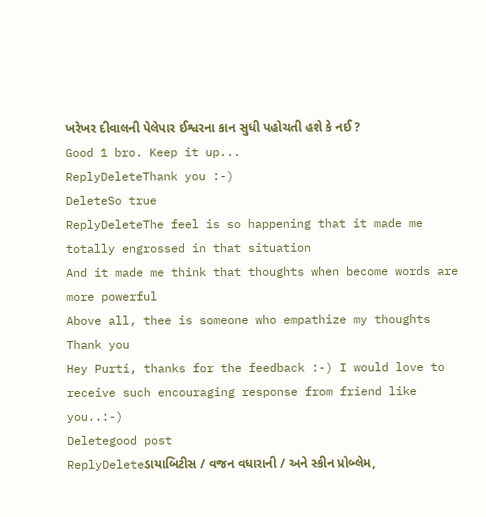ખરેખર દીવાલની પેલેપાર ઈશ્વરના કાન સુધી પહોચતી હશે કે નઈ ?
Good 1 bro. Keep it up...
ReplyDeleteThank you :-)
DeleteSo true
ReplyDeleteThe feel is so happening that it made me totally engrossed in that situation
And it made me think that thoughts when become words are more powerful
Above all, thee is someone who empathize my thoughts
Thank you
Hey Purti, thanks for the feedback :-) I would love to receive such encouraging response from friend like you..:-)
Deletegood post
ReplyDeleteડાયાબિટીસ / વજન વધારાની / અને સ્કીન પ્રોબ્લેમ,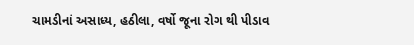ચામડીનાં અસાધ્ય, હઠીલા, વર્ષો જૂના રોગ થી પીડાવ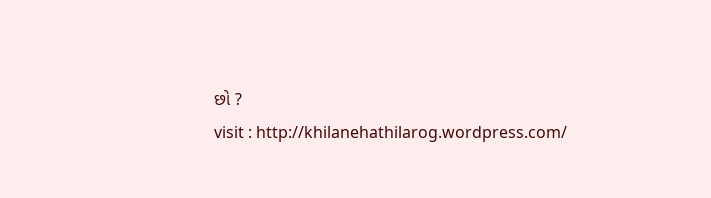છો ?
visit : http://khilanehathilarog.wordpress.com/